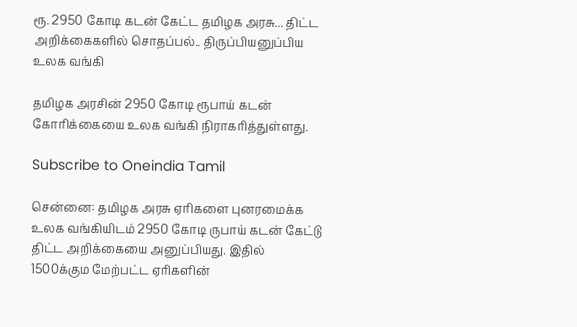ரூ. 2950 கோடி கடன் கேட்ட தமிழக அரசு... திட்ட அறிக்கைகளில் சொதப்பல்.. திருப்பியனுப்பிய உலக வங்கி

தமிழக அரசின் 2950 கோடி ரூபாய் கடன் கோரிக்கையை உலக வங்கி நிராகரித்துள்ளது.

Subscribe to Oneindia Tamil

சென்னை: தமிழக அரசு ஏரிகளை புனரமைக்க உலக வங்கியிடம் 2950 கோடி ருபாய் கடன் கேட்டு திட்ட அறிக்கையை அனுப்பியது. இதில் 1500க்கும மேற்பட்ட ஏரிகளின்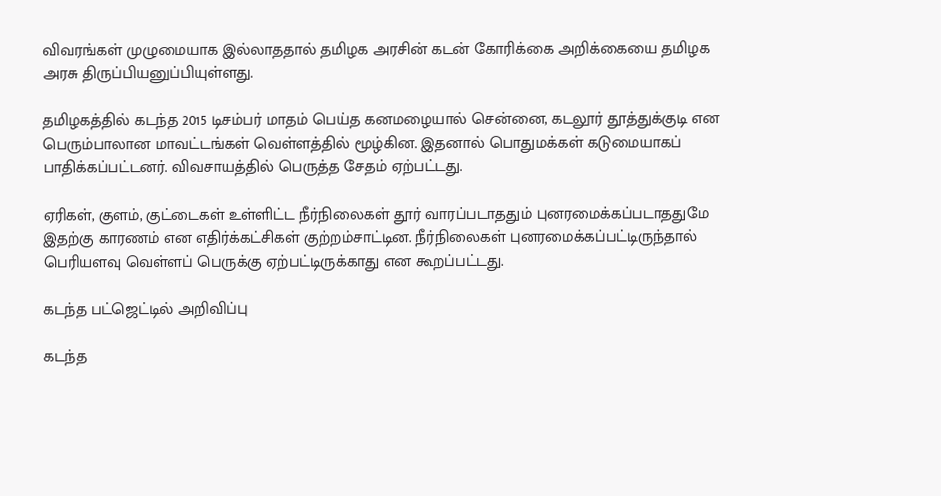விவரங்கள் முழுமையாக இல்லாததால் தமிழக அரசின் கடன் கோரிக்கை அறிக்கையை தமிழக அரசு திருப்பியனுப்பியுள்ளது.

தமிழகத்தில் கடந்த 2015 டிசம்பர் மாதம் பெய்த கனமழையால் சென்னை, கடலூர் தூத்துக்குடி என பெரும்பாலான மாவட்டங்கள் வெள்ளத்தில் மூழ்கின. இதனால் பொதுமக்கள் கடுமையாகப் பாதிக்கப்பட்டனர். விவசாயத்தில் பெருத்த சேதம் ஏற்பட்டது.

ஏரிகள், குளம், குட்டைகள் உள்ளிட்ட நீர்நிலைகள் தூர் வாரப்படாததும் புனரமைக்கப்படாததுமே இதற்கு காரணம் என எதிர்க்கட்சிகள் குற்றம்சாட்டின. நீர்நிலைகள் புனரமைக்கப்பட்டிருந்தால் பெரியளவு வெள்ளப் பெருக்கு ஏற்பட்டிருக்காது என கூறப்பட்டது.

கடந்த பட்ஜெட்டில் அறிவிப்பு

கடந்த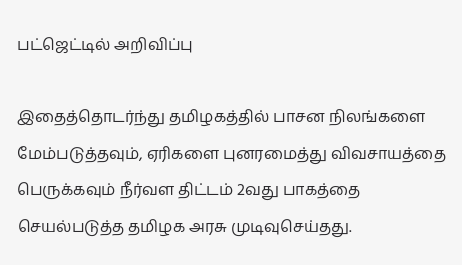பட்ஜெட்டில் அறிவிப்பு

இதைத்தொடர்ந்து தமிழகத்தில் பாசன நிலங்களை மேம்படுத்தவும், ஏரிகளை புனரமைத்து விவசாயத்தை பெருக்கவும் நீர்வள திட்டம் 2வது பாகத்தை செயல்படுத்த தமிழக அரசு முடிவுசெய்தது.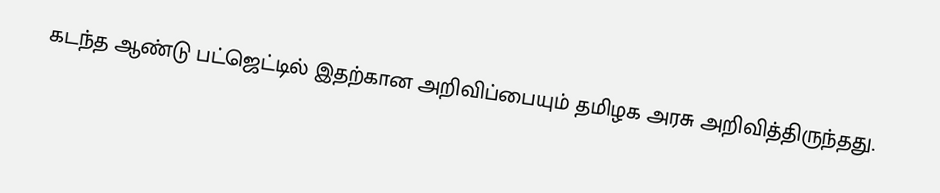கடந்த ஆண்டு பட்ஜெட்டில் இதற்கான அறிவிப்பையும் தமிழக அரசு அறிவித்திருந்தது.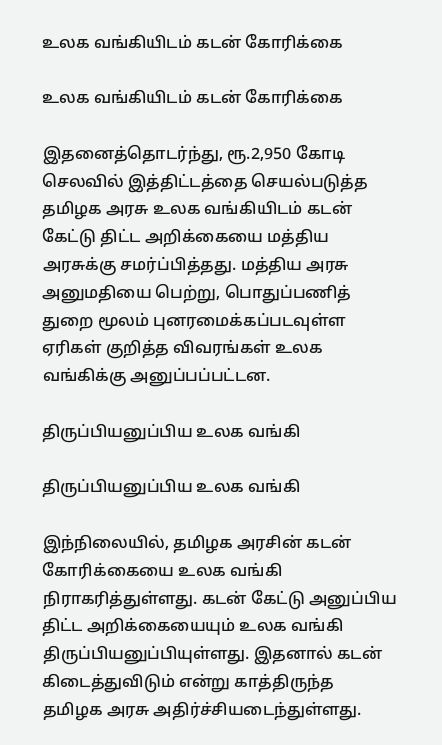உலக வங்கியிடம் கடன் கோரிக்கை

உலக வங்கியிடம் கடன் கோரிக்கை

இதனைத்தொடர்ந்து, ரூ.2,950 கோடி செலவில் இத்திட்டத்தை செயல்படுத்த தமிழக அரசு உலக வங்கியிடம் கடன் கேட்டு திட்ட அறிக்கையை மத்திய அரசுக்கு சமர்ப்பித்தது. மத்திய அரசு அனுமதியை பெற்று, பொதுப்பணித் துறை மூலம் புனரமைக்கப்படவுள்ள ஏரிகள் குறித்த விவரங்கள் உலக வங்கிக்கு அனுப்பப்பட்டன.

திருப்பியனுப்பிய உலக வங்கி

திருப்பியனுப்பிய உலக வங்கி

இந்நிலையில், தமிழக அரசின் கடன் கோரிக்கையை உலக வங்கி நிராகரித்துள்ளது. கடன் கேட்டு அனுப்பிய திட்ட அறிக்கையையும் உலக வங்கி திருப்பியனுப்பியுள்ளது. இதனால் கடன் கிடைத்துவிடும் என்று காத்திருந்த தமிழக அரசு அதிர்ச்சியடைந்துள்ளது.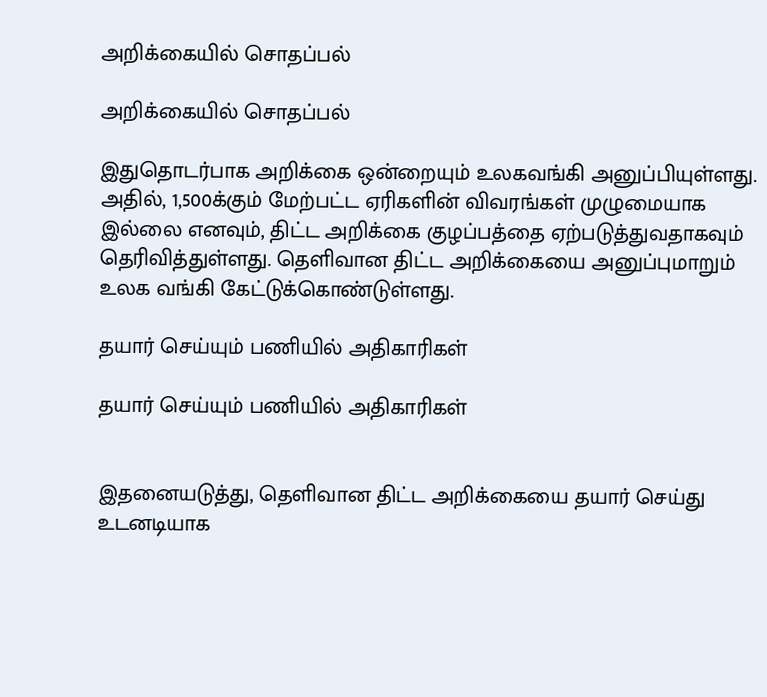அறிக்கையில் சொதப்பல்

அறிக்கையில் சொதப்பல்

இதுதொடர்பாக அறிக்கை ஒன்றையும் உலகவங்கி அனுப்பியுள்ளது. அதில், 1,500க்கும் மேற்பட்ட ஏரிகளின் விவரங்கள் முழுமையாக இல்லை எனவும், திட்ட அறிக்கை குழப்பத்தை ஏற்படுத்துவதாகவும் தெரிவித்துள்ளது. தெளிவான திட்ட அறிக்கையை அனுப்புமாறும் உலக வங்கி கேட்டுக்கொண்டுள்ளது.

தயார் செய்யும் பணியில் அதிகாரிகள்

தயார் செய்யும் பணியில் அதிகாரிகள்


இதனையடுத்து, தெளிவான திட்ட அறிக்கையை தயார் செய்து உடனடியாக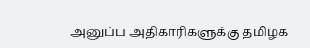அனுப்ப அதிகாரிகளுக்கு தமிழக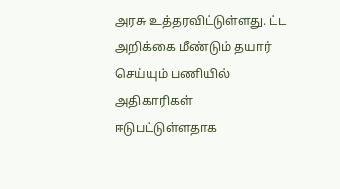அரசு உத்தரவிட்டுள்ளது. ட்ட அறிக்கை மீண்டும் தயார் செய்யும் பணியில் அதிகாரிகள் ஈடுபட்டுள்ளதாக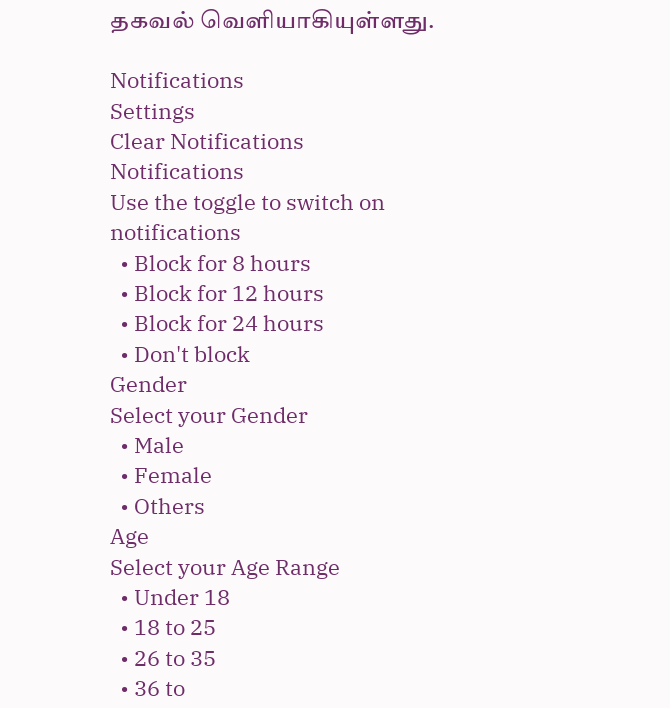தகவல் வெளியாகியுள்ளது.

Notifications
Settings
Clear Notifications
Notifications
Use the toggle to switch on notifications
  • Block for 8 hours
  • Block for 12 hours
  • Block for 24 hours
  • Don't block
Gender
Select your Gender
  • Male
  • Female
  • Others
Age
Select your Age Range
  • Under 18
  • 18 to 25
  • 26 to 35
  • 36 to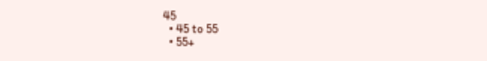45
  • 45 to 55
  • 55+